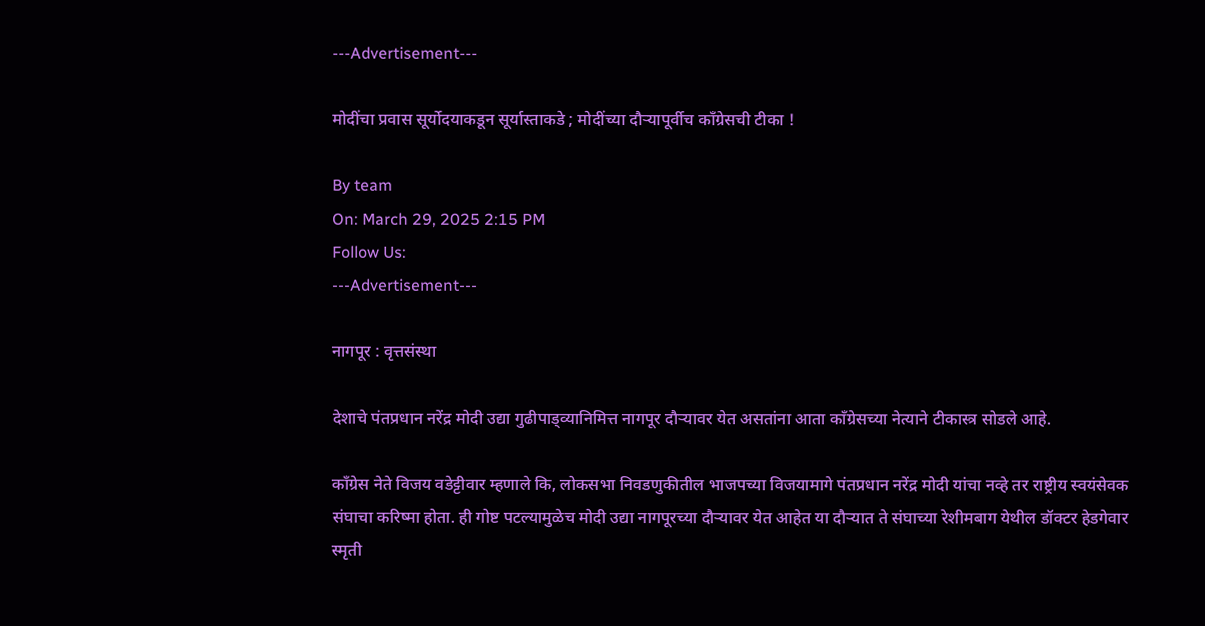---Advertisement---

मोदींचा प्रवास सूर्योदयाकडून सूर्यास्ताकडे ; मोदींच्या दौऱ्यापूर्वीच कॉंग्रेसची टीका !

By team
On: March 29, 2025 2:15 PM
Follow Us:
---Advertisement---

नागपूर : वृत्तसंस्था

देशाचे पंतप्रधान नरेंद्र मोदी उद्या गुढीपाड्व्यानिमित्त नागपूर दौऱ्यावर येत असतांना आता कॉंग्रेसच्या नेत्याने टीकास्त्र सोडले आहे.

काँग्रेस नेते विजय वडेट्टीवार म्हणाले कि, लोकसभा निवडणुकीतील भाजपच्या विजयामागे पंतप्रधान नरेंद्र मोदी यांचा नव्हे तर राष्ट्रीय स्वयंसेवक संघाचा करिष्मा होता. ही गोष्ट पटल्यामुळेच मोदी उद्या नागपूरच्या दौऱ्यावर येत आहेत या दौऱ्यात ते संघाच्या रेशीमबाग येथील डॉक्टर हेडगेवार स्मृती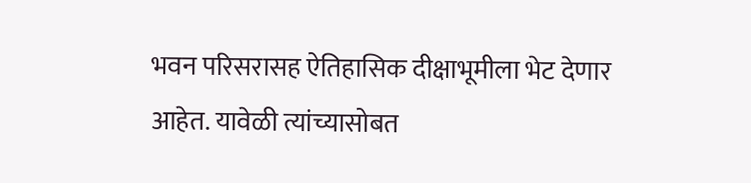भवन परिसरासह ऐतिहासिक दीक्षाभूमीला भेट देणार आहेत. यावेळी त्यांच्यासोबत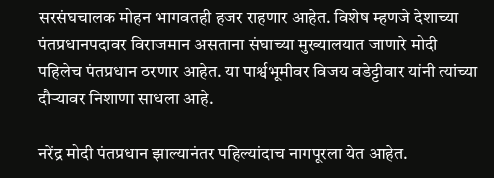सरसंघचालक मोहन भागवतही हजर राहणार आहेत. विशेष म्हणजे देशाच्या पंतप्रधानपदावर विराजमान असताना संघाच्या मुख्यालयात जाणारे मोदी पहिलेच पंतप्रधान ठरणार आहेत. या पार्श्वभूमीवर विजय वडेट्टीवार यांनी त्यांच्या दौऱ्यावर निशाणा साधला आहे.

नरेंद्र मोदी पंतप्रधान झाल्यानंतर पहिल्यांदाच नागपूरला येत आहेत.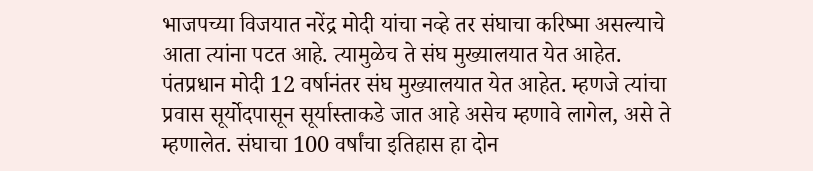भाजपच्या विजयात नरेंद्र मोदी यांचा नव्हे तर संघाचा करिष्मा असल्याचे आता त्यांना पटत आहे. त्यामुळेच ते संघ मुख्यालयात येत आहेत. पंतप्रधान मोदी 12 वर्षानंतर संघ मुख्यालयात येत आहेत. म्हणजे त्यांचा प्रवास सूर्योदपासून सूर्यास्ताकडे जात आहे असेच म्हणावे लागेल, असे ते म्हणालेत. संघाचा 100 वर्षांचा इतिहास हा दोन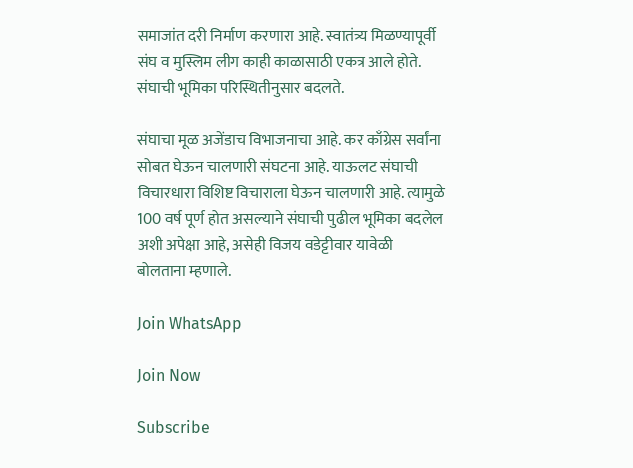समाजांत दरी निर्माण करणारा आहे. स्वातंत्र्य मिळण्यापूर्वी संघ व मुस्लिम लीग काही काळासाठी एकत्र आले होते. संघाची भूमिका परिस्थितीनुसार बदलते.

संघाचा मूळ अजेंडाच विभाजनाचा आहे. कर काँग्रेस सर्वांना सोबत घेऊन चालणारी संघटना आहे. याऊलट संघाची विचारधारा विशिष्ट विचाराला घेऊन चालणारी आहे. त्यामुळे 100 वर्ष पूर्ण होत असल्याने संघाची पुढील भूमिका बदलेल अशी अपेक्षा आहे, असेही विजय वडेट्टीवार यावेळी बोलताना म्हणाले.

Join WhatsApp

Join Now

Subscribe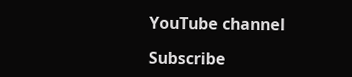YouTube channel

Subscribe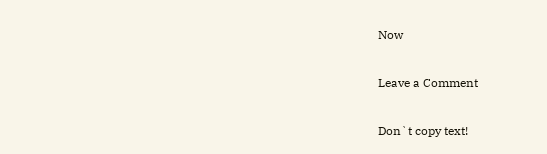Now

Leave a Comment

Don`t copy text!